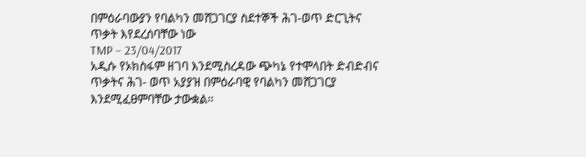በምዕራባውያን የባልካን መሸጋገርያ ስደተኞች ሕገ-ወጥ ድርጊትና ጥቃት እየደረሰባቸው ነው
TMP – 23/04/2017
አዲሱ የኦክስፋም ዘገባ እንደሚስረዳው ጭካኔ የተሞላበት ድብድብና ጥቃትና ሕገ- ወጥ አያያዝ በምዕራባዊ የባልካን መሸጋገርያ እንደሚፈፀምባቸው ታውቋል፡፡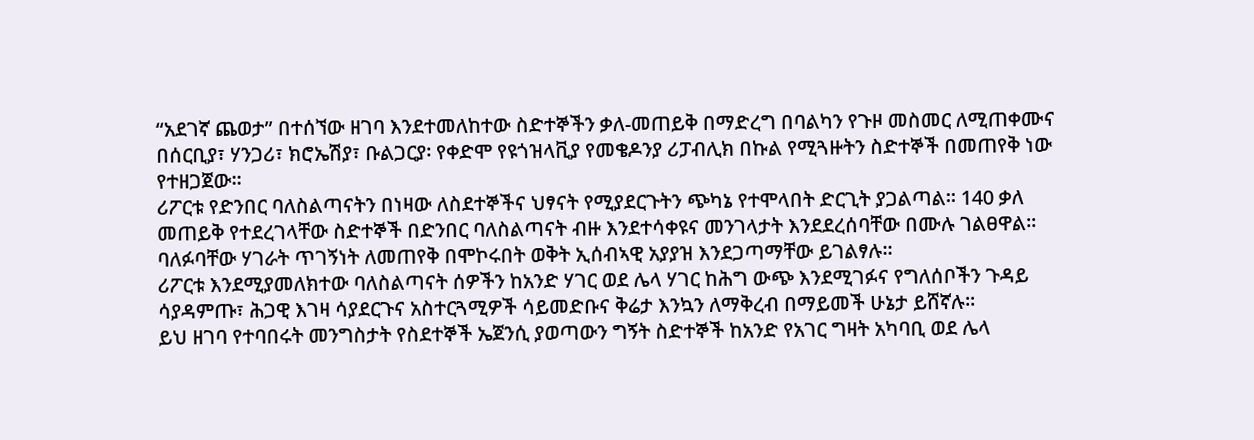“አደገኛ ጨወታ” በተሰኘው ዘገባ እንደተመለከተው ስድተኞችን ቃለ-መጠይቅ በማድረግ በባልካን የጉዞ መስመር ለሚጠቀሙና በሰርቢያ፣ ሃንጋሪ፣ ክሮኤሽያ፣ ቡልጋርያ፡ የቀድሞ የዩጎዝላቪያ የመቄዶንያ ሪፓብሊክ በኩል የሚጓዙትን ስድተኞች በመጠየቅ ነው የተዘጋጀው፡፡
ሪፖርቱ የድንበር ባለስልጣናትን በነዛው ለስደተኞችና ህፃናት የሚያደርጉትን ጭካኔ የተሞላበት ድርጊት ያጋልጣል፡፡ 140 ቃለ መጠይቅ የተደረገላቸው ስድተኞች በድንበር ባለስልጣናት ብዙ እንደተሳቀዩና መንገላታት እንደደረሰባቸው በሙሉ ገልፀዋል፡፡ ባለፉባቸው ሃገራት ጥገኝነት ለመጠየቅ በሞኮሩበት ወቅት ኢሰብኣዊ አያያዝ እንደጋጣማቸው ይገልፃሉ፡፡
ሪፖርቱ እንደሚያመለክተው ባለስልጣናት ሰዎችን ከአንድ ሃገር ወደ ሌላ ሃገር ከሕግ ውጭ እንደሚገፉና የግለሰቦችን ጉዳይ ሳያዳምጡ፣ ሕጋዊ እገዛ ሳያደርጉና አስተርጓሚዎች ሳይመድቡና ቅሬታ እንኳን ለማቅረብ በማይመች ሁኔታ ይሸኛሉ፡፡
ይህ ዘገባ የተባበሩት መንግስታት የስደተኞች ኤጀንሲ ያወጣውን ግኝት ስድተኞች ከአንድ የአገር ግዛት አካባቢ ወደ ሌላ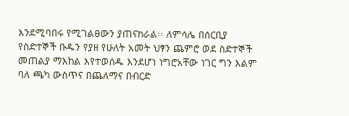እንደሚባበሩ የሚገልፀውን ያጠናክራል፡፡ ለምሳሌ በሰርቢያ የስድተኞች ቡዱን የያዘ የሁለት አመት ህፃን ጨምሮ ወደ ስድተኞች መጠልያ ማእከል እየተወሰዱ እንደሆነ ነግሮአቸው ነገር ግን እልም ባለ ጫካ ውስጥና በጨለማና በብርድ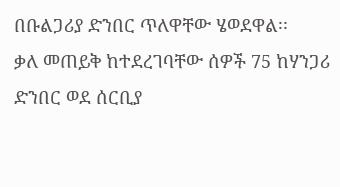በቡልጋሪያ ድንበር ጥለዋቸው ሄወደዋል፡፡
ቃለ መጠይቅ ከተደረገባቸው ሰዎች 75 ከሃንጋሪ ድንበር ወደ ሰርቢያ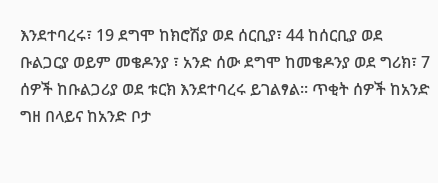እንደተባረሩ፣ 19 ደግሞ ከክሮሽያ ወደ ሰርቢያ፣ 44 ከሰርቢያ ወደ ቡልጋርያ ወይም መቄዶንያ ፣ አንድ ሰው ደግሞ ከመቄዶንያ ወደ ግሪክ፣ 7 ሰዎች ከቡልጋሪያ ወደ ቱርክ እንደተባረሩ ይገልፃል፡፡ ጥቂት ሰዎች ከአንድ ግዘ በላይና ከአንድ ቦታ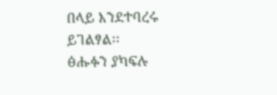በላይ እንደተባረሩ ይገልፃል፡፡
ፅሑፉን ያካፍሉ